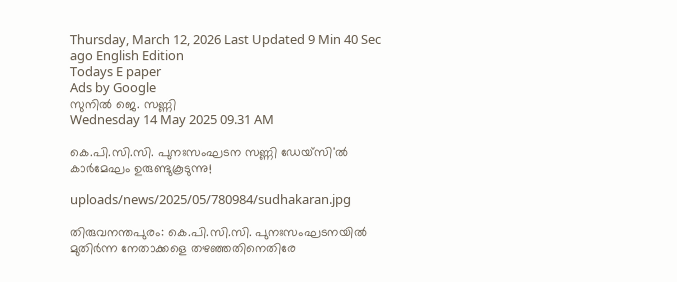Thursday, March 12, 2026 Last Updated 9 Min 40 Sec ago English Edition
Todays E paper
Ads by Google
സുനില്‍ ജെ. സണ്ണി
Wednesday 14 May 2025 09.31 AM

കെ.പി.സി.സി. പുനഃസംഘടന സണ്ണി ഡേയ്‌സി'ല്‍ കാര്‍മേഘം ഉരുണ്ടുകൂടുന്നു!

uploads/news/2025/05/780984/sudhakaran.jpg

തിരുവനന്തപുരം: കെ.പി.സി.സി. പുനഃസംഘടനയില്‍ മുതിര്‍ന്ന നേതാക്കളെ തഴഞ്ഞതിനെതിരേ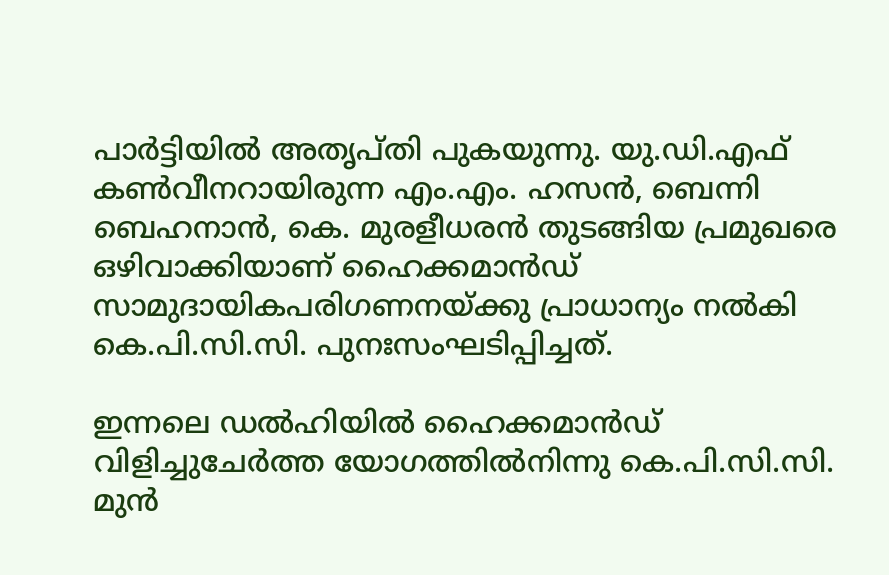പാര്‍ട്ടിയില്‍ അതൃപ്തി പുകയുന്നു. യു.ഡി.എഫ് കണ്‍വീനറായിരുന്ന എം.എം. ഹസന്‍, ബെന്നി ബെഹനാന്‍, കെ. മുരളീധരന്‍ തുടങ്ങിയ പ്രമുഖരെ ഒഴിവാക്കിയാണ് ഹൈക്കമാന്‍ഡ് സാമുദായികപരിഗണനയ്ക്കു പ്രാധാന്യം നല്‍കി കെ.പി.സി.സി. പുനഃസംഘടിപ്പിച്ചത്.

ഇന്നലെ ഡല്‍ഹിയില്‍ ഹൈക്കമാന്‍ഡ് വിളിച്ചുചേര്‍ത്ത യോഗത്തില്‍നിന്നു കെ.പി.സി.സി. മുന്‍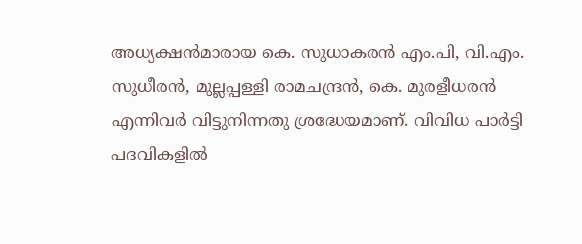അധ്യക്ഷന്‍മാരായ കെ. സുധാകരന്‍ എം.പി, വി.എം. സുധീരന്‍, മുല്ലപ്പള്ളി രാമചന്ദ്രന്‍, കെ. മുരളീധരന്‍ എന്നിവര്‍ വിട്ടുനിന്നതു ശ്രദ്ധേയമാണ്. വിവിധ പാര്‍ട്ടി പദവികളില്‍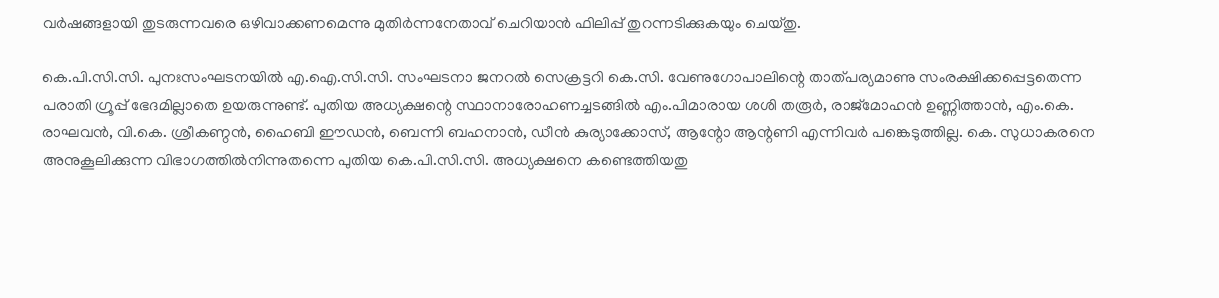വര്‍ഷങ്ങളായി തുടരുന്നവരെ ഒഴിവാക്കണമെന്നു മുതിര്‍ന്നനേതാവ് ചെറിയാന്‍ ഫിലിപ്പ് തുറന്നടിക്കുകയും ചെയ്തു.

കെ.പി.സി.സി. പുനഃസംഘടനയില്‍ എ.ഐ.സി.സി. സംഘടനാ ജനറല്‍ സെക്രട്ടറി കെ.സി. വേണുഗോപാലിന്റെ താത്പര്യമാണു സംരക്ഷിക്കപ്പെട്ടതെന്ന പരാതി ഗ്രൂപ്പ് ഭേദമില്ലാതെ ഉയരുന്നുണ്ട്. പുതിയ അധ്യക്ഷന്റെ സ്ഥാനാരോഹണച്ചടങ്ങില്‍ എം.പിമാരായ ശശി തരൂര്‍, രാജ്‌മോഹന്‍ ഉണ്ണിത്താന്‍, എം.കെ. രാഘവന്‍, വി.കെ. ശ്രീകണ്ഠന്‍, ഹൈബി ഈഡന്‍, ബെന്നി ബഹനാന്‍, ഡീന്‍ കുര്യാക്കോസ്, ആന്റോ ആന്റണി എന്നിവര്‍ പങ്കെടുത്തില്ല. കെ. സുധാകരനെ അനുകൂലിക്കുന്ന വിഭാഗത്തില്‍നിന്നുതന്നെ പുതിയ കെ.പി.സി.സി. അധ്യക്ഷനെ കണ്ടെത്തിയതു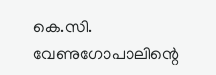കെ.സി. വേണുഗോപാലിന്റെ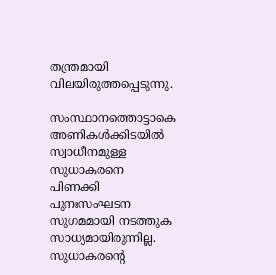തന്ത്രമായി വിലയിരുത്തപ്പെടുന്നു.

സംസ്ഥാനത്തൊട്ടാകെ അണികള്‍ക്കിടയില്‍ സ്വാധീനമുള്ള സുധാകരനെ പിണക്കി പുനഃസംഘടന സുഗമമായി നടത്തുക സാധ്യമായിരുന്നില്ല. സുധാകരന്റെ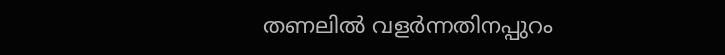തണലില്‍ വളര്‍ന്നതിനപ്പുറം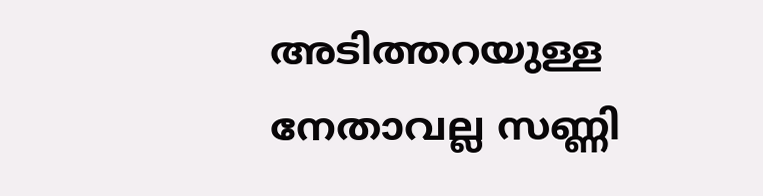അടിത്തറയുള്ള നേതാവല്ല സണ്ണി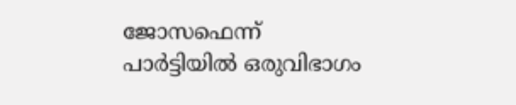ജോസഫെന്ന് പാര്‍ട്ടിയില്‍ ഒരുവിഭാഗം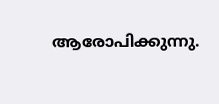ആരോപിക്കുന്നു.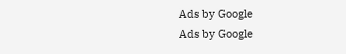Ads by Google
Ads by Google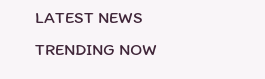LATEST NEWS
TRENDING NOW